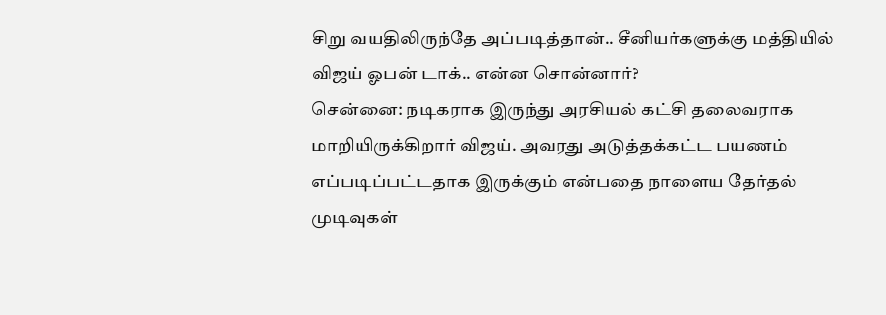சிறு வயதிலிருந்தே அப்படித்தான்.. சீனியர்களுக்கு மத்தியில் விஜய் ஓபன் டாக்.. என்ன சொன்னார்?
சென்னை: நடிகராக இருந்து அரசியல் கட்சி தலைவராக மாறியிருக்கிறார் விஜய். அவரது அடுத்தக்கட்ட பயணம் எப்படிப்பட்டதாக இருக்கும் என்பதை நாளைய தேர்தல் முடிவுகள்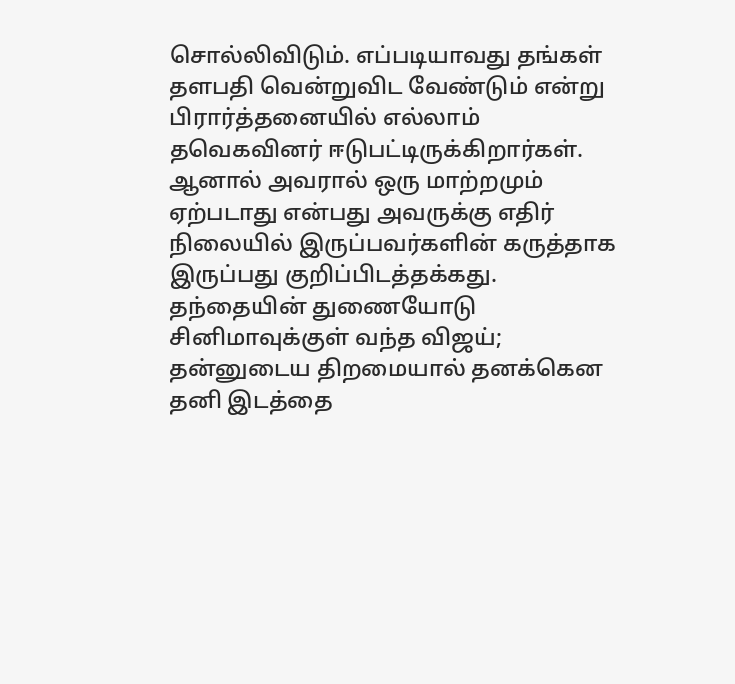சொல்லிவிடும். எப்படியாவது தங்கள் தளபதி வென்றுவிட வேண்டும் என்று பிரார்த்தனையில் எல்லாம் தவெகவினர் ஈடுபட்டிருக்கிறார்கள். ஆனால் அவரால் ஒரு மாற்றமும் ஏற்படாது என்பது அவருக்கு எதிர் நிலையில் இருப்பவர்களின் கருத்தாக இருப்பது குறிப்பிடத்தக்கது.
தந்தையின் துணையோடு சினிமாவுக்குள் வந்த விஜய்; தன்னுடைய திறமையால் தனக்கென தனி இடத்தை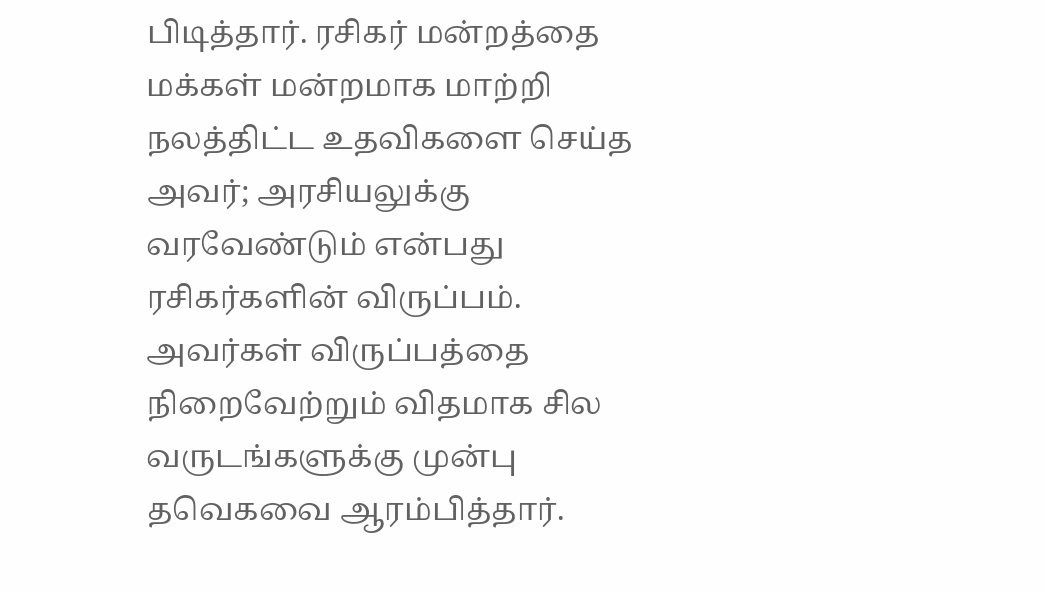பிடித்தார். ரசிகர் மன்றத்தை மக்கள் மன்றமாக மாற்றி நலத்திட்ட உதவிகளை செய்த அவர்; அரசியலுக்கு வரவேண்டும் என்பது ரசிகர்களின் விருப்பம். அவர்கள் விருப்பத்தை நிறைவேற்றும் விதமாக சில வருடங்களுக்கு முன்பு தவெகவை ஆரம்பித்தார்.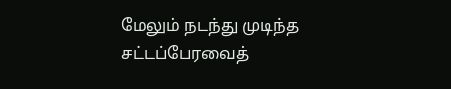மேலும் நடந்து முடிந்த சட்டப்பேரவைத்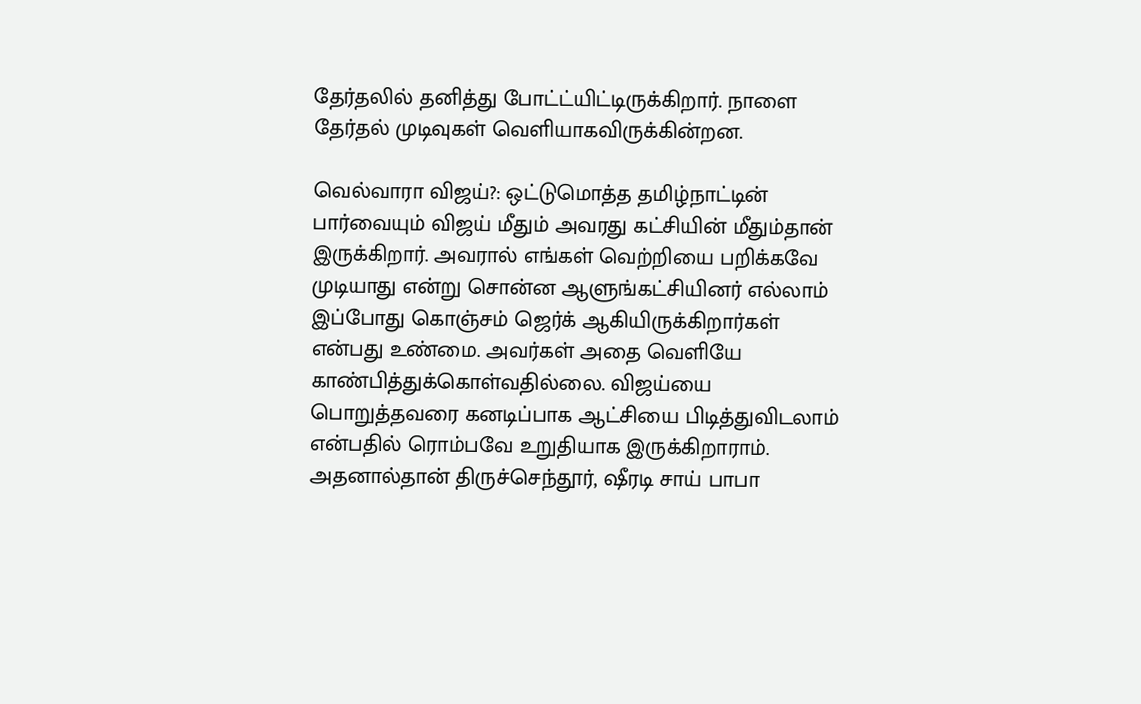தேர்தலில் தனித்து போட்ட்யிட்டிருக்கிறார். நாளை தேர்தல் முடிவுகள் வெளியாகவிருக்கின்றன.

வெல்வாரா விஜய்?: ஒட்டுமொத்த தமிழ்நாட்டின் பார்வையும் விஜய் மீதும் அவரது கட்சியின் மீதும்தான் இருக்கிறார். அவரால் எங்கள் வெற்றியை பறிக்கவே முடியாது என்று சொன்ன ஆளுங்கட்சியினர் எல்லாம் இப்போது கொஞ்சம் ஜெர்க் ஆகியிருக்கிறார்கள் என்பது உண்மை. அவர்கள் அதை வெளியே காண்பித்துக்கொள்வதில்லை. விஜய்யை பொறுத்தவரை கனடிப்பாக ஆட்சியை பிடித்துவிடலாம் என்பதில் ரொம்பவே உறுதியாக இருக்கிறாராம். அதனால்தான் திருச்செந்தூர், ஷீரடி சாய் பாபா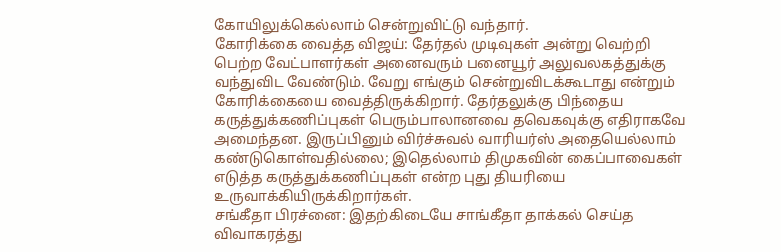கோயிலுக்கெல்லாம் சென்றுவிட்டு வந்தார்.
கோரிக்கை வைத்த விஜய்: தேர்தல் முடிவுகள் அன்று வெற்றி பெற்ற வேட்பாளர்கள் அனைவரும் பனையூர் அலுவலகத்துக்கு வந்துவிட வேண்டும். வேறு எங்கும் சென்றுவிடக்கூடாது என்றும் கோரிக்கையை வைத்திருக்கிறார். தேர்தலுக்கு பிந்தைய கருத்துக்கணிப்புகள் பெரும்பாலானவை தவெகவுக்கு எதிராகவே அமைந்தன. இருப்பினும் விர்ச்சுவல் வாரியர்ஸ் அதையெல்லாம் கண்டுகொள்வதில்லை; இதெல்லாம் திமுகவின் கைப்பாவைகள் எடுத்த கருத்துக்கணிப்புகள் என்ற புது தியரியை உருவாக்கியிருக்கிறார்கள்.
சங்கீதா பிரச்னை: இதற்கிடையே சாங்கீதா தாக்கல் செய்த விவாகரத்து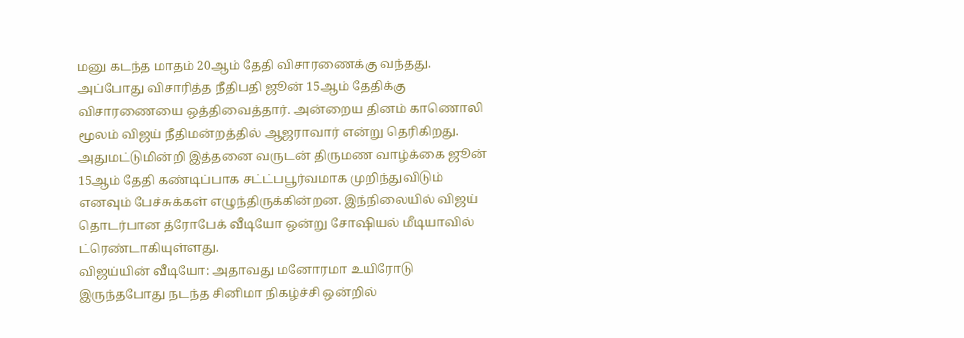மனு கடந்த மாதம் 20ஆம் தேதி விசாரணைக்கு வந்தது. அப்போது விசாரித்த நீதிபதி ஜூன் 15ஆம் தேதிக்கு விசாரணையை ஒத்திவைத்தார். அன்றைய தினம் காணொலி மூலம் விஜய் நீதிமன்றத்தில் ஆஜராவார் என்று தெரிகிறது. அதுமட்டுமின்றி இத்தனை வருடன் திருமண வாழ்க்கை ஜூன் 15ஆம் தேதி கண்டிப்பாக சட்ட்பபூர்வமாக முறிந்துவிடும் எனவும் பேச்சுக்கள் எழுந்திருக்கின்றன. இந்நிலையில் விஜய் தொடர்பான த்ரோபேக் வீடியோ ஒன்று சோஷியல் மீடியாவில் ட்ரெண்டாகியுள்ளது.
விஜய்யின் வீடியோ: அதாவது மனோரமா உயிரோடு இருந்தபோது நடந்த சினிமா நிகழ்ச்சி ஒன்றில்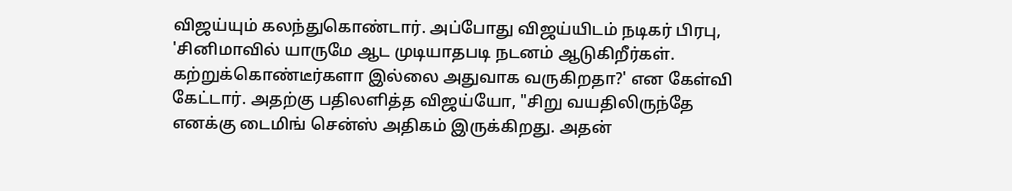விஜய்யும் கலந்துகொண்டார். அப்போது விஜய்யிடம் நடிகர் பிரபு, 'சினிமாவில் யாருமே ஆட முடியாதபடி நடனம் ஆடுகிறீர்கள். கற்றுக்கொண்டீர்களா இல்லை அதுவாக வருகிறதா?' என கேள்வி கேட்டார். அதற்கு பதிலளித்த விஜய்யோ, "சிறு வயதிலிருந்தே எனக்கு டைமிங் சென்ஸ் அதிகம் இருக்கிறது. அதன்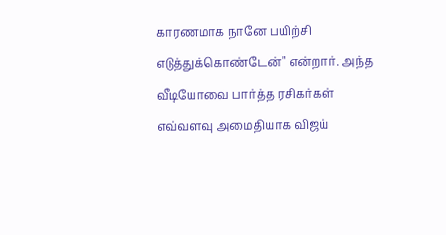காரணமாக நானே பயிற்சி எடுத்துக்கொண்டேன்" என்றார். அந்த வீடியோவை பார்த்த ரசிகர்கள் எவ்வளவு அமைதியாக விஜய்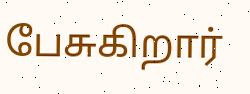பேசுகிறார்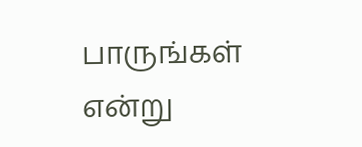பாருங்கள் என்று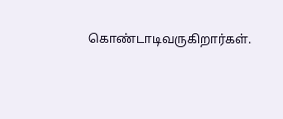கொண்டாடிவருகிறார்கள்.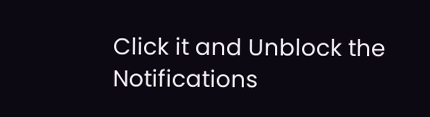Click it and Unblock the Notifications